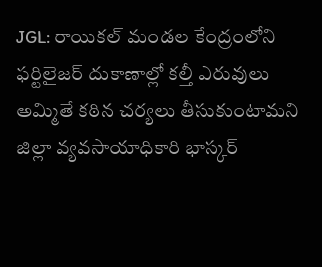JGL: రాయికల్ మండల కేంద్రంలోని ఫర్టిలైజర్ దుకాణాల్లో కల్తీ ఎరువులు అమ్మితే కఠిన చర్యలు తీసుకుంటామని జిల్లా వ్యవసాయాధికారి భాస్కర్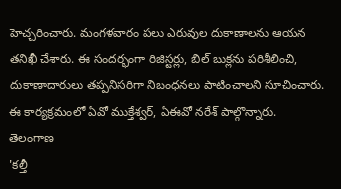హెచ్చరించారు. మంగళవారం పలు ఎరువుల దుకాణాలను ఆయన తనిఖీ చేశారు. ఈ సందర్భంగా రిజిస్టర్లు, బిల్ బుక్లను పరిశీలించి, దుకాణాదారులు తప్పనిసరిగా నిబంధనలు పాటించాలని సూచించారు. ఈ కార్యక్రమంలో ఏవో ముక్తేశ్వర్, ఏఈవో నరేశ్ పాల్గొన్నారు.
తెలంగాణ
'కల్తీ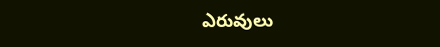ఎరువులు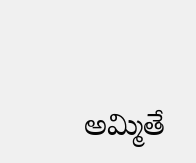అమ్మితే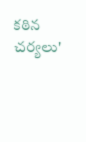కఠిన చర్యలు'